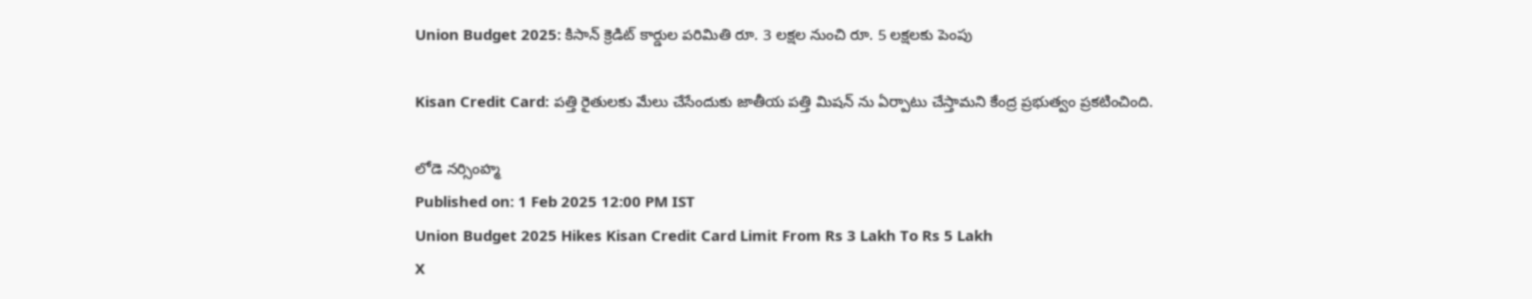Union Budget 2025: కిసాన్ క్రెడిట్ కార్డుల పరిమితి రూ. 3 లక్షల నుంచి రూ. 5 లక్షలకు పెంపు

Kisan Credit Card: పత్తి రైతులకు మేలు చేసేందుకు జాతీయ పత్తి మిషన్ ను ఏర్పాటు చేస్తామని కేంద్ర ప్రభుత్వం ప్రకటించింది.

లోడె నర్సింహ్మ
Published on: 1 Feb 2025 12:00 PM IST
Union Budget 2025 Hikes Kisan Credit Card Limit From Rs 3 Lakh To Rs 5 Lakh
X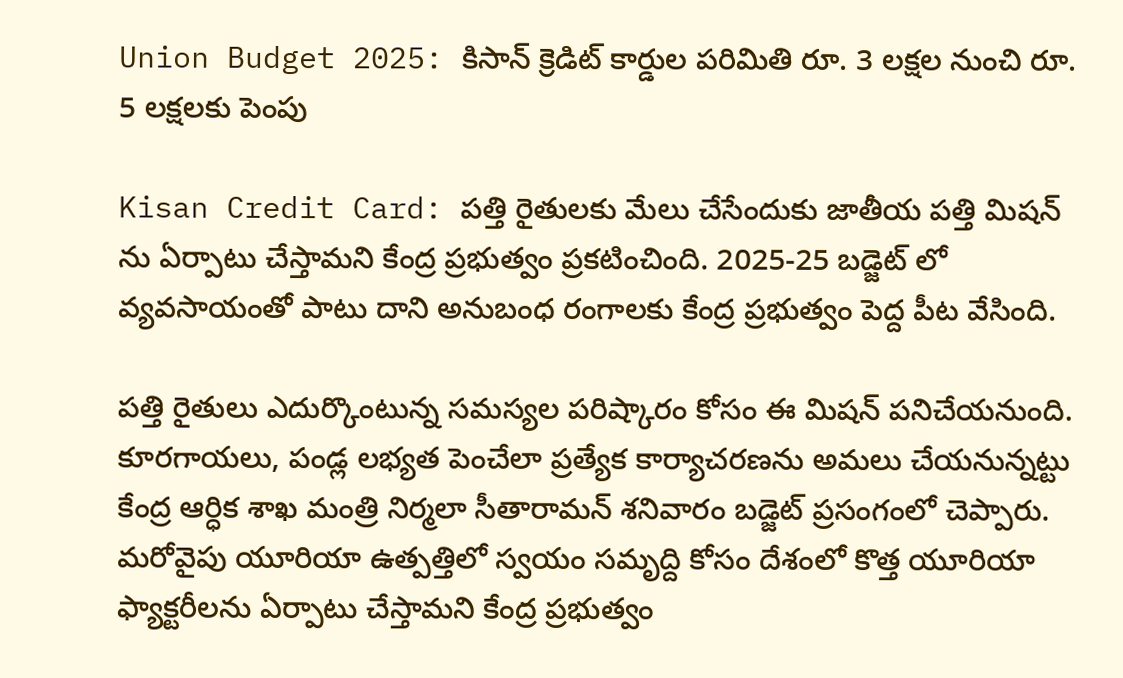Union Budget 2025: కిసాన్ క్రెడిట్ కార్డుల పరిమితి రూ. 3 లక్షల నుంచి రూ. 5 లక్షలకు పెంపు

Kisan Credit Card: పత్తి రైతులకు మేలు చేసేందుకు జాతీయ పత్తి మిషన్ ను ఏర్పాటు చేస్తామని కేంద్ర ప్రభుత్వం ప్రకటించింది. 2025-25 బడ్జెట్ లో వ్యవసాయంతో పాటు దాని అనుబంధ రంగాలకు కేంద్ర ప్రభుత్వం పెద్ద పీట వేసింది.

పత్తి రైతులు ఎదుర్కొంటున్న సమస్యల పరిష్కారం కోసం ఈ మిషన్ పనిచేయనుంది. కూరగాయలు, పండ్ల లభ్యత పెంచేలా ప్రత్యేక కార్యాచరణను అమలు చేయనున్నట్టు కేంద్ర ఆర్ధిక శాఖ మంత్రి నిర్మలా సీతారామన్ శనివారం బడ్జెట్ ప్రసంగంలో చెప్పారు. మరోవైపు యూరియా ఉత్పత్తిలో స్వయం సమృద్ది కోసం దేశంలో కొత్త యూరియా ఫ్యాక్టరీలను ఏర్పాటు చేస్తామని కేంద్ర ప్రభుత్వం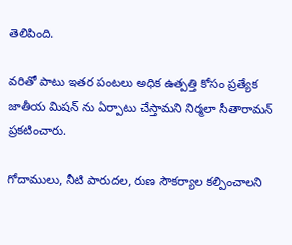తెలిపింది.

వరితో పాటు ఇతర పంటలు అధిక ఉత్పత్తి కోసం ప్రత్యేక జాతీయ మిషన్ ను ఏర్పాటు చేస్తామని నిర్మలా సీతారామన్ ప్రకటించారు.

గోదాములు, నీటి పారుదల, రుణ సౌకర్యాల కల్పించాలని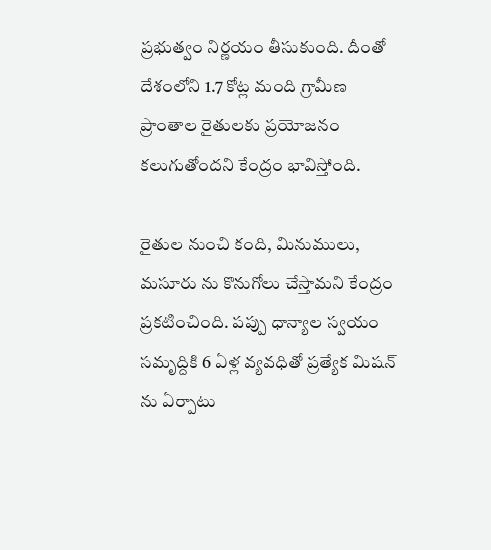ప్రభుత్వం నిర్ణయం తీసుకుంది. దీంతో దేశంలోని 1.7 కోట్ల మంది గ్రామీణ ప్రాంతాల రైతులకు ప్రయోజనం కలుగుతోందని కేంద్రం భావిస్తోంది.

రైతుల నుంచి కంది, మినుములు, మసూరు ను కొనుగోలు చేస్తామని కేంద్రం ప్రకటించింది. పప్పు ధాన్యాల స్వయం సమృద్దికి 6 ఏళ్ల వ్యవధితో ప్రత్యేక మిషన్ ను ఏర్పాటు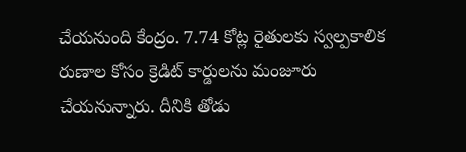చేయనుంది కేంద్రం. 7.74 కోట్ల రైతులకు స్వల్పకాలిక రుణాల కోసం క్రెడిట్ కార్డులను మంజూరు చేయనున్నారు. దీనికి తోడు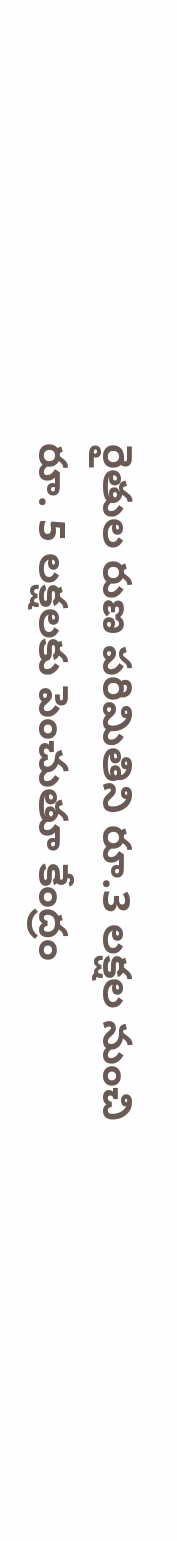రైతుల రుణ పరిమితిని రూ.3 లక్షల నుంచి రూ. 5 లక్షలకు పెంచుతూ కేంద్రం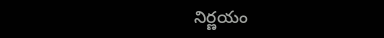నిర్ణయం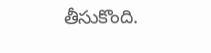తీసుకొంది.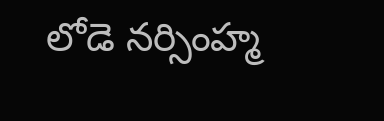లోడె నర్సింహ్మ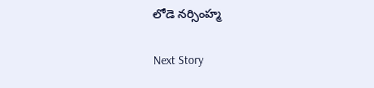లోడె నర్సింహ్మ

Next Story